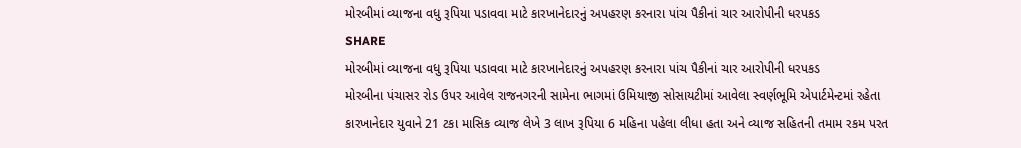મોરબીમાં વ્યાજના વધુ રૂપિયા પડાવવા માટે કારખાનેદારનું અપહરણ કરનારા પાંચ પૈકીનાં ચાર આરોપીની ધરપકડ
SHARE
મોરબીમાં વ્યાજના વધુ રૂપિયા પડાવવા માટે કારખાનેદારનું અપહરણ કરનારા પાંચ પૈકીનાં ચાર આરોપીની ધરપકડ
મોરબીના પંચાસર રોડ ઉપર આવેલ રાજનગરની સામેના ભાગમાં ઉમિયાજી સોસાયટીમાં આવેલા સ્વર્ણભૂમિ એપાર્ટમેન્ટમાં રહેતા કારખાનેદાર યુવાને 21 ટકા માસિક વ્યાજ લેખે 3 લાખ રૂપિયા 6 મહિના પહેલા લીધા હતા અને વ્યાજ સહિતની તમામ રકમ પરત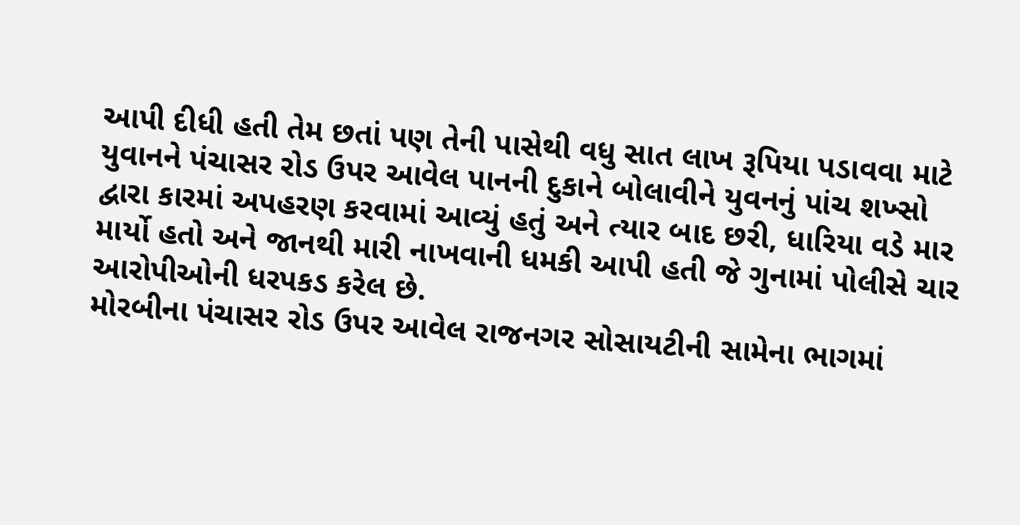આપી દીધી હતી તેમ છતાં પણ તેની પાસેથી વધુ સાત લાખ રૂપિયા પડાવવા માટે યુવાનને પંચાસર રોડ ઉપર આવેલ પાનની દુકાને બોલાવીને યુવનનું પાંચ શખ્સો દ્વારા કારમાં અપહરણ કરવામાં આવ્યું હતું અને ત્યાર બાદ છરી, ધારિયા વડે માર માર્યો હતો અને જાનથી મારી નાખવાની ધમકી આપી હતી જે ગુનામાં પોલીસે ચાર આરોપીઓની ધરપકડ કરેલ છે.
મોરબીના પંચાસર રોડ ઉપર આવેલ રાજનગર સોસાયટીની સામેના ભાગમાં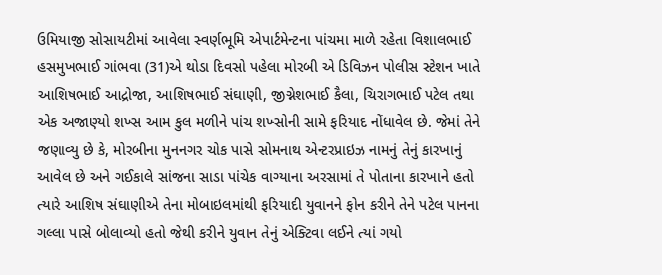ઉમિયાજી સોસાયટીમાં આવેલા સ્વર્ણભૂમિ એપાર્ટમેન્ટના પાંચમા માળે રહેતા વિશાલભાઈ હસમુખભાઈ ગાંભવા (31)એ થોડા દિવસો પહેલા મોરબી એ ડિવિઝન પોલીસ સ્ટેશન ખાતે આશિષભાઈ આદ્રોજા, આશિષભાઈ સંઘાણી, જીગ્નેશભાઈ કૈલા, ચિરાગભાઈ પટેલ તથા એક અજાણ્યો શખ્સ આમ કુલ મળીને પાંચ શખ્સોની સામે ફરિયાદ નોંધાવેલ છે. જેમાં તેને જણાવ્યુ છે કે, મોરબીના મુનનગર ચોક પાસે સોમનાથ એન્ટરપ્રાઇઝ નામનું તેનું કારખાનું આવેલ છે અને ગઈકાલે સાંજના સાડા પાંચેક વાગ્યાના અરસામાં તે પોતાના કારખાને હતો ત્યારે આશિષ સંઘાણીએ તેના મોબાઇલમાંથી ફરિયાદી યુવાનને ફોન કરીને તેને પટેલ પાનના ગલ્લા પાસે બોલાવ્યો હતો જેથી કરીને યુવાન તેનું એક્ટિવા લઈને ત્યાં ગયો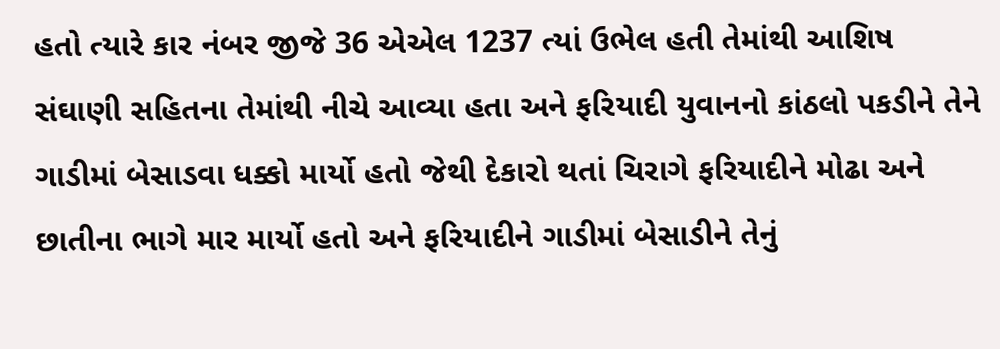હતો ત્યારે કાર નંબર જીજે 36 એએલ 1237 ત્યાં ઉભેલ હતી તેમાંથી આશિષ સંઘાણી સહિતના તેમાંથી નીચે આવ્યા હતા અને ફરિયાદી યુવાનનો કાંઠલો પકડીને તેને ગાડીમાં બેસાડવા ધક્કો માર્યો હતો જેથી દેકારો થતાં ચિરાગે ફરિયાદીને મોઢા અને છાતીના ભાગે માર માર્યો હતો અને ફરિયાદીને ગાડીમાં બેસાડીને તેનું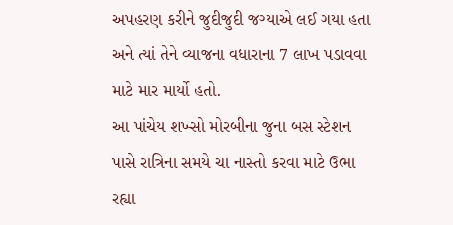અપહરણ કરીને જુદીજુદી જગ્યાએ લઈ ગયા હતા અને ત્યાં તેને વ્યાજના વધારાના 7 લાખ પડાવવા માટે માર માર્યો હતો.
આ પાંચેય શખ્સો મોરબીના જુના બસ સ્ટેશન પાસે રાત્રિના સમયે ચા નાસ્તો કરવા માટે ઉભા રહ્યા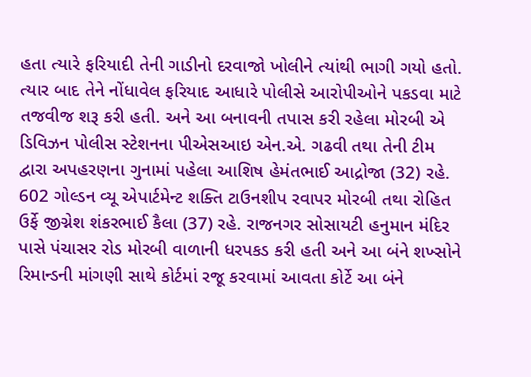હતા ત્યારે ફરિયાદી તેની ગાડીનો દરવાજો ખોલીને ત્યાંથી ભાગી ગયો હતો. ત્યાર બાદ તેને નોંધાવેલ ફરિયાદ આધારે પોલીસે આરોપીઓને પકડવા માટે તજવીજ શરૂ કરી હતી. અને આ બનાવની તપાસ કરી રહેલા મોરબી એ ડિવિઝન પોલીસ સ્ટેશનના પીએસઆઇ એન.એ. ગઢવી તથા તેની ટીમ દ્વારા અપહરણના ગુનામાં પહેલા આશિષ હેમંતભાઈ આદ્રોજા (32) રહે. 602 ગોલ્ડન વ્યૂ એપાર્ટમેન્ટ શક્તિ ટાઉનશીપ રવાપર મોરબી તથા રોહિત ઉર્ફે જીગ્નેશ શંકરભાઈ કૈલા (37) રહે. રાજનગર સોસાયટી હનુમાન મંદિર પાસે પંચાસર રોડ મોરબી વાળાની ધરપકડ કરી હતી અને આ બંને શખ્સોને રિમાન્ડની માંગણી સાથે કોર્ટમાં રજૂ કરવામાં આવતા કોર્ટે આ બંને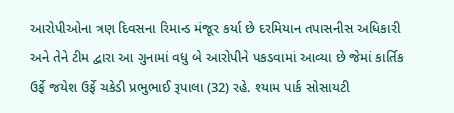આરોપીઓના ત્રણ દિવસના રિમાન્ડ મંજૂર કર્યા છે દરમિયાન તપાસનીસ અધિકારી અને તેને ટીમ દ્વારા આ ગુનામાં વધુ બે આરોપીને પકડવામાં આવ્યા છે જેમાં કાર્તિક ઉર્ફે જયેશ ઉર્ફે ચકેડી પ્રભુભાઈ રૂપાલા (32) રહે. શ્યામ પાર્ક સોસાયટી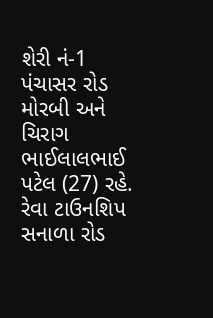શેરી નં-1 પંચાસર રોડ મોરબી અને ચિરાગ ભાઈલાલભાઈ પટેલ (27) રહે. રેવા ટાઉનશિપ સનાળા રોડ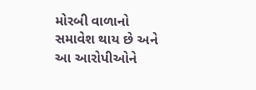મોરબી વાળાનો સમાવેશ થાય છે અને આ આરોપીઓને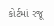કોર્ટમાં રજૂ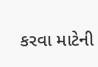કરવા માટેની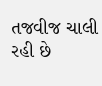તજવીજ ચાલી રહી છે